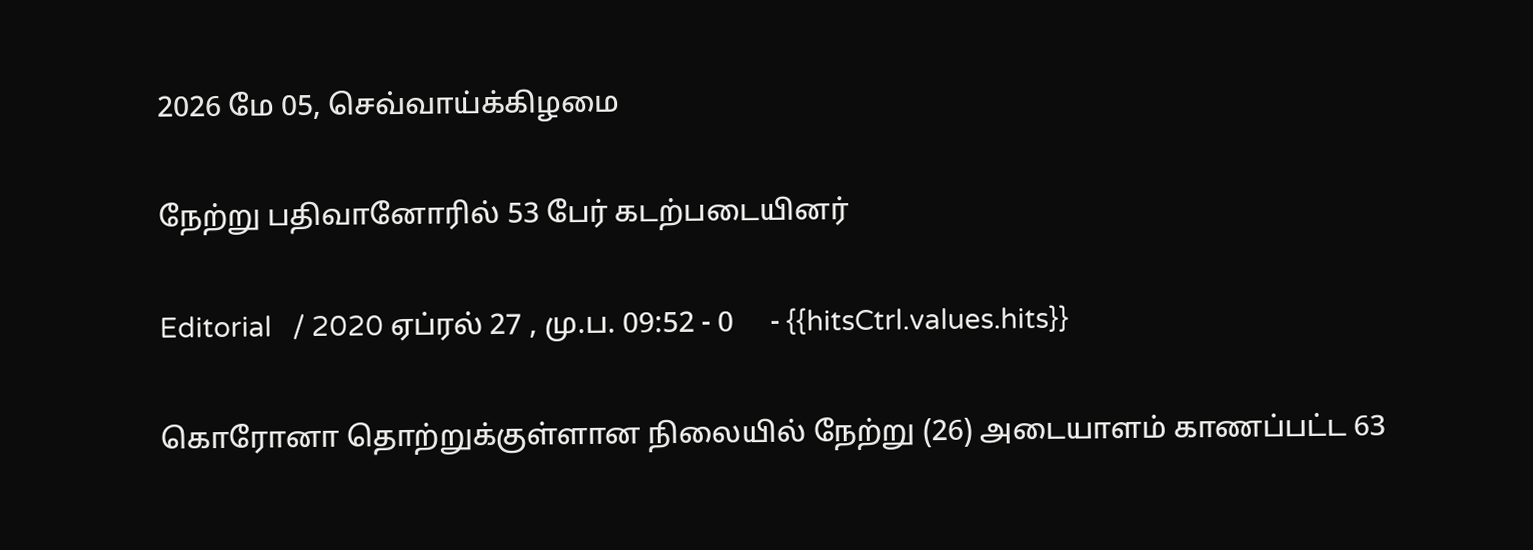2026 மே 05, செவ்வாய்க்கிழமை

நேற்று பதிவானோரில் 53 பேர் கடற்படையினர்

Editorial   / 2020 ஏப்ரல் 27 , மு.ப. 09:52 - 0     - {{hitsCtrl.values.hits}}

கொரோனா தொற்றுக்குள்ளான நிலையில் நேற்று (26) அடையாளம் காணப்பட்ட 63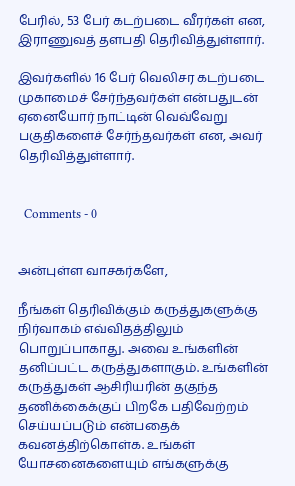பேரில், 53 பேர் கடற்படை வீரர்கள் என, இராணுவத் தளபதி தெரிவித்துள்ளார்.

இவர்களில் 16 பேர் வெலிசர கடற்படை முகாமைச் சேர்ந்தவர்கள் என்பதுடன் ஏனையோர் நாட்டின் வெவ்வேறு  பகுதிகளைச் சேர்ந்தவர்கள் என, அவர் தெரிவித்துள்ளார்.


  Comments - 0


அன்புள்ள வாசகர்களே,

நீங்கள் தெரிவிக்கும் கருத்துகளுக்கு நிர்வாகம் எவ்விதத்திலும் பொறுப்பாகாது. அவை உங்களின் தனிப்பட்ட கருத்துகளாகும். உங்களின் கருத்துகள் ஆசிரியரின் தகுந்த தணிக்கைக்குப் பிறகே பதிவேற்றம் செய்யப்படும் என்பதைக் கவனத்திற்கொள்க. உங்கள் யோசனைகளையும் எங்களுக்கு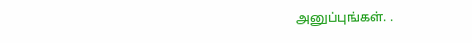அனுப்புங்கள். .